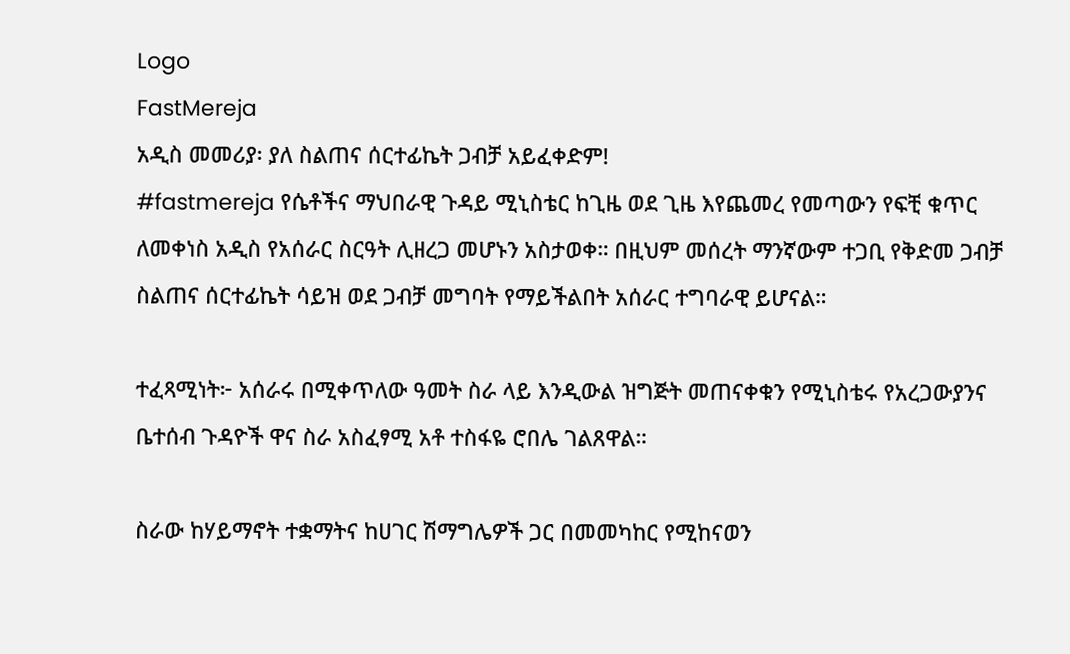Logo
FastMereja
አዲስ መመሪያ፡ ያለ ስልጠና ሰርተፊኬት ጋብቻ አይፈቀድም!
#fastmereja የሴቶችና ማህበራዊ ጉዳይ ሚኒስቴር ከጊዜ ወደ ጊዜ እየጨመረ የመጣውን የፍቺ ቁጥር ለመቀነስ አዲስ የአሰራር ስርዓት ሊዘረጋ መሆኑን አስታወቀ። በዚህም መሰረት ማንኛውም ተጋቢ የቅድመ ጋብቻ ስልጠና ሰርተፊኬት ሳይዝ ወደ ጋብቻ መግባት የማይችልበት አሰራር ተግባራዊ ይሆናል።

ተፈጻሚነት፦ አሰራሩ በሚቀጥለው ዓመት ስራ ላይ እንዲውል ዝግጅት መጠናቀቁን የሚኒስቴሩ የአረጋውያንና ቤተሰብ ጉዳዮች ዋና ስራ አስፈፃሚ አቶ ተስፋዬ ሮበሌ ገልጸዋል።

ስራው ከሃይማኖት ተቋማትና ከሀገር ሽማግሌዎች ጋር በመመካከር የሚከናወን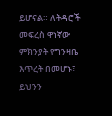ይሆናል። ለትዳሮች መፍረስ ዋነኛው ምክንያት የግንዛቤ እጥረት በመሆኑ፣ ይህንን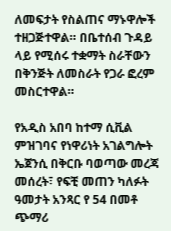ለመፍታት የስልጠና ማኑዋሎች ተዘጋጅተዋል። በቤተሰብ ጉዳይ ላይ የሚሰሩ ተቋማት ስራቸውን በቅንጅት ለመስራት የጋራ ፎረም መስርተዋል።

የአዲስ አበባ ከተማ ሲቪል ምዝገባና የነዋሪነት አገልግሎት ኤጀንሲ በቅርቡ ባወጣው መረጃ መሰረት፣ የፍቺ መጠን ካለፉት ዓመታት አንጻር የ 54 በመቶ ጭማሪ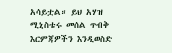አሳይቷል። ይህ አሃዝ ሚኒስቴሩ መሰል ጥብቅ እርምጃዎችን እንዲወስድ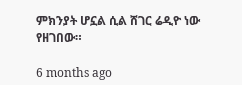ምክንያት ሆኗል ሲል ሸገር ሬዲዮ ነው የዘገበው።

6 months ago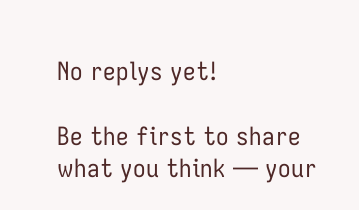No replys yet!

Be the first to share what you think — your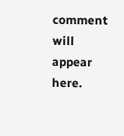comment will appear here.